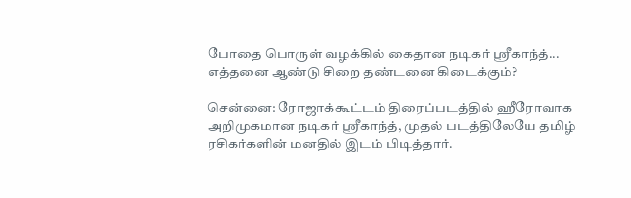போதை பொருள் வழக்கில் கைதான நடிகர் ஸ்ரீகாந்த்... எத்தனை ஆண்டு சிறை தண்டனை கிடைக்கும்?

சென்னை: ரோஜாக்கூட்டம் திரைப்படத்தில் ஹீரோவாக அறிமுகமான நடிகர் ஸ்ரீகாந்த், முதல் படத்திலேயே தமிழ் ரசிகர்களின் மனதில் இடம் பிடித்தார்.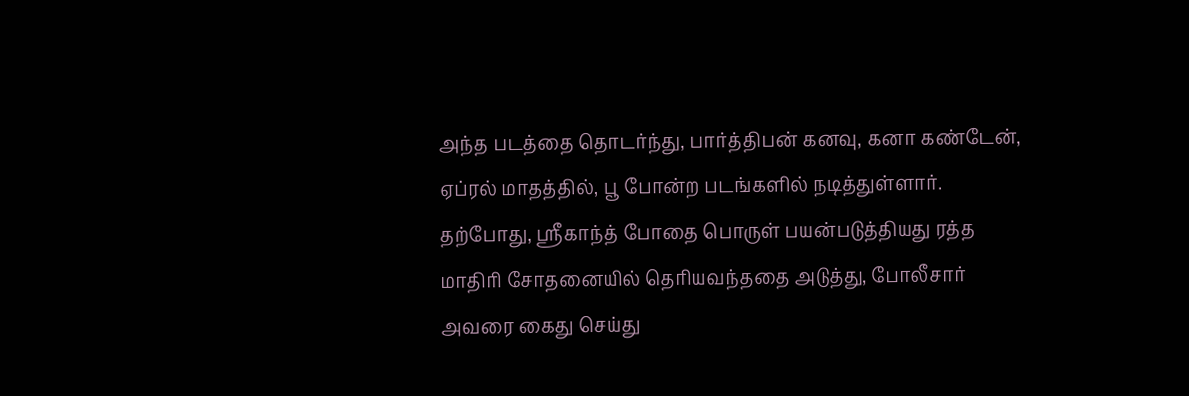அந்த படத்தை தொடர்ந்து, பார்த்திபன் கனவு, கனா கண்டேன், ஏப்ரல் மாதத்தில், பூ போன்ற படங்களில் நடித்துள்ளார். தற்போது, ஸ்ரீகாந்த் போதை பொருள் பயன்படுத்தியது ரத்த மாதிரி சோதனையில் தெரியவந்ததை அடுத்து, போலீசார் அவரை கைது செய்து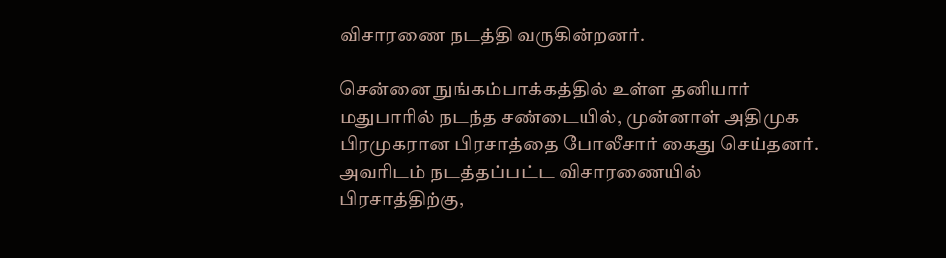விசாரணை நடத்தி வருகின்றனர்.

சென்னை நுங்கம்பாக்கத்தில் உள்ள தனியார் மதுபாரில் நடந்த சண்டையில், முன்னாள் அதிமுக பிரமுகரான பிரசாத்தை போலீசார் கைது செய்தனர். அவரிடம் நடத்தப்பட்ட விசாரணையில் பிரசாத்திற்கு,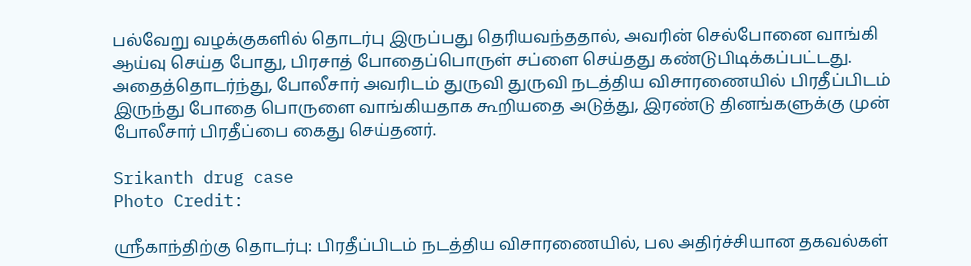பல்வேறு வழக்குகளில் தொடர்பு இருப்பது தெரியவந்ததால், அவரின் செல்போனை வாங்கி ஆய்வு செய்த போது, பிரசாத் போதைப்பொருள் சப்ளை செய்தது கண்டுபிடிக்கப்பட்டது. அதைத்தொடர்ந்து, போலீசார் அவரிடம் துருவி துருவி நடத்திய விசாரணையில் பிரதீப்பிடம் இருந்து போதை பொருளை வாங்கியதாக கூறியதை அடுத்து, இரண்டு தினங்களுக்கு முன் போலீசார் பிரதீப்பை கைது செய்தனர்.

Srikanth drug case
Photo Credit:

ஸ்ரீகாந்திற்கு தொடர்பு: பிரதீப்பிடம் நடத்திய விசாரணையில், பல அதிர்ச்சியான தகவல்கள்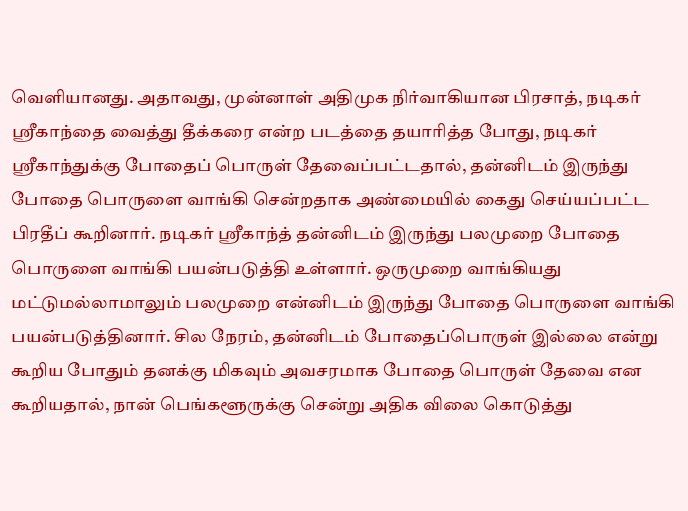வெளியானது. அதாவது, முன்னாள் அதிமுக நிர்வாகியான பிரசாத், நடிகர் ஸ்ரீகாந்தை வைத்து தீக்கரை என்ற படத்தை தயாரித்த போது, நடிகர் ஸ்ரீகாந்துக்கு போதைப் பொருள் தேவைப்பட்டதால், தன்னிடம் இருந்து போதை பொருளை வாங்கி சென்றதாக அண்மையில் கைது செய்யப்பட்ட பிரதீப் கூறினார். நடிகர் ஸ்ரீகாந்த் தன்னிடம் இருந்து பலமுறை போதை பொருளை வாங்கி பயன்படுத்தி உள்ளார். ஒருமுறை வாங்கியது மட்டுமல்லாமாலும் பலமுறை என்னிடம் இருந்து போதை பொருளை வாங்கி பயன்படுத்தினார். சில நேரம், தன்னிடம் போதைப்பொருள் இல்லை என்று கூறிய போதும் தனக்கு மிகவும் அவசரமாக போதை பொருள் தேவை என கூறியதால், நான் பெங்களூருக்கு சென்று அதிக விலை கொடுத்து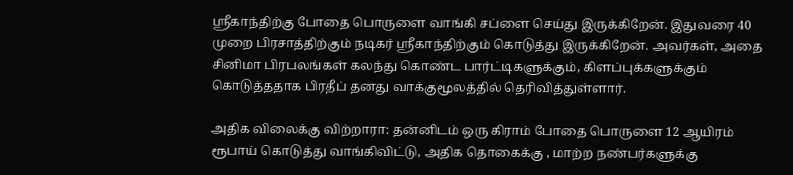ஸ்ரீகாந்திற்கு போதை பொருளை வாங்கி சப்ளை செய்து இருக்கிறேன். இதுவரை 40 முறை பிரசாத்திற்கும் நடிகர் ஸ்ரீகாந்திற்கும் கொடுத்து இருக்கிறேன். அவர்கள், அதை சினிமா பிரபலங்கள் கலந்து கொண்ட பார்ட்டிகளுக்கும், கிளப்புக்களுக்கும் கொடுத்ததாக பிரதீப் தனது வாக்குமூலத்தில் தெரிவித்துள்ளார்.

அதிக விலைக்கு விற்றாரா: தன்னிடம் ஒரு கிராம் போதை பொருளை 12 ஆயிரம் ரூபாய் கொடுத்து வாங்கிவிட்டு, அதிக தொகைக்கு , மாற்ற நண்பர்களுக்கு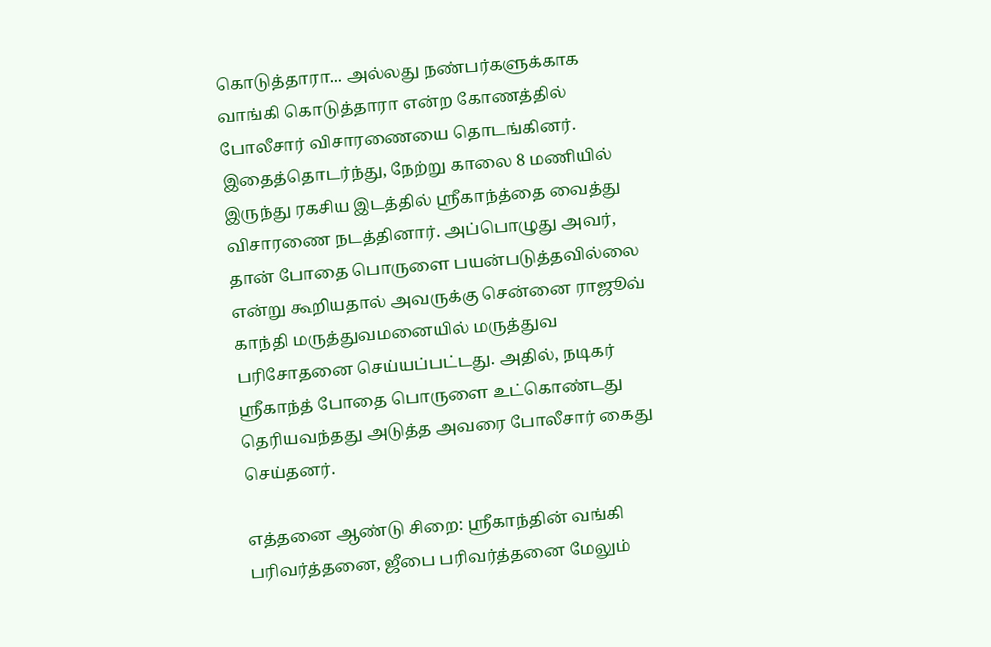கொடுத்தாரா... அல்லது நண்பர்களுக்காக வாங்கி கொடுத்தாரா என்ற கோணத்தில் போலீசார் விசாரணையை தொடங்கினர். இதைத்தொடர்ந்து, நேற்று காலை 8 மணியில் இருந்து ரகசிய இடத்தில் ஸ்ரீகாந்த்தை வைத்து விசாரணை நடத்தினார். அப்பொழுது அவர், தான் போதை பொருளை பயன்படுத்தவில்லை என்று கூறியதால் அவருக்கு சென்னை ராஜூவ் காந்தி மருத்துவமனையில் மருத்துவ பரிசோதனை செய்யப்பட்டது. அதில், நடிகர் ஸ்ரீகாந்த் போதை பொருளை உட்கொண்டது தெரியவந்தது அடுத்த அவரை போலீசார் கைது செய்தனர்.

எத்தனை ஆண்டு சிறை: ஸ்ரீகாந்தின் வங்கி பரிவர்த்தனை, ஜீபை பரிவர்த்தனை மேலும்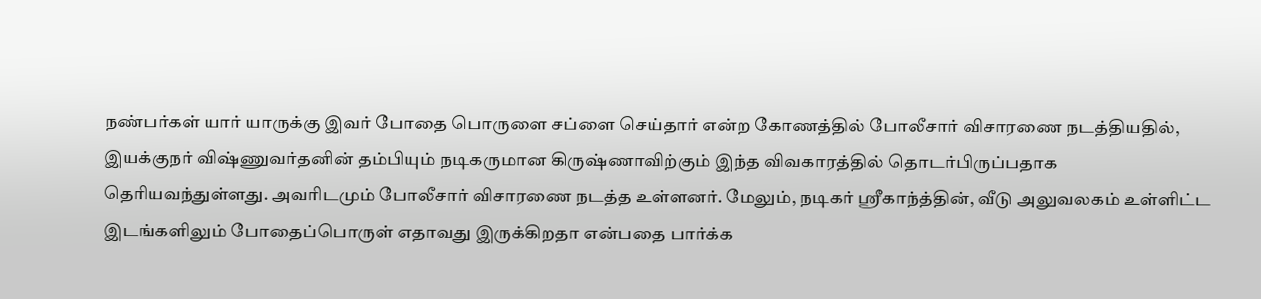நண்பர்கள் யார் யாருக்கு இவர் போதை பொருளை சப்ளை செய்தார் என்ற கோணத்தில் போலீசார் விசாரணை நடத்தியதில், இயக்குநர் விஷ்ணுவர்தனின் தம்பியும் நடிகருமான கிருஷ்ணாவிற்கும் இந்த விவகாரத்தில் தொடர்பிருப்பதாக தெரியவந்துள்ளது. அவரிடமும் போலீசார் விசாரணை நடத்த உள்ளனர். மேலும், நடிகர் ஸ்ரீகாந்த்தின், வீடு அலுவலகம் உள்ளிட்ட இடங்களிலும் போதைப்பொருள் எதாவது இருக்கிறதா என்பதை பார்க்க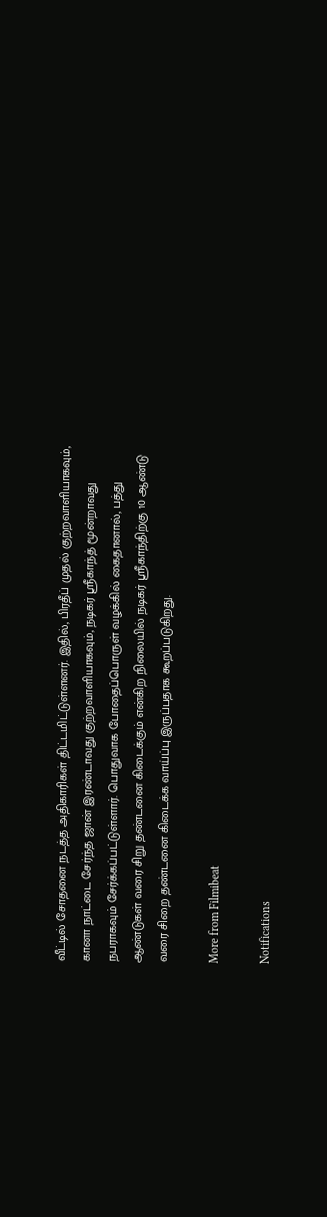வீட்டில் சோதனை நடத்த அதிகாரிகள் திட்டமிட்டுள்ளனர். இதில், பிரதீப் முதல் குற்றவாளியாகவும், கானா நாட்டை சேர்ந்த ஜான் இரண்டாவது குற்றவாளியாகவும், நடிகர் ஸ்ரீகாந்த் மூன்றாவது நபராகவும் சேர்க்கப்பட்டுள்ளார். பொதுவாக போதைப்பொருள் வழக்கில் கைதானால், பத்து ஆண்டுகள் வரை சிறு தண்டனை கிடைக்கும் என்கிற நிலையில் நடிகர் ஸ்ரீகாந்திற்கு 10 ஆண்டு வரை சிறை தண்டனை கிடைக்க வாய்ப்பு இருப்பதாக கூறப்படுகிறது.

More from Filmibeat

Notifications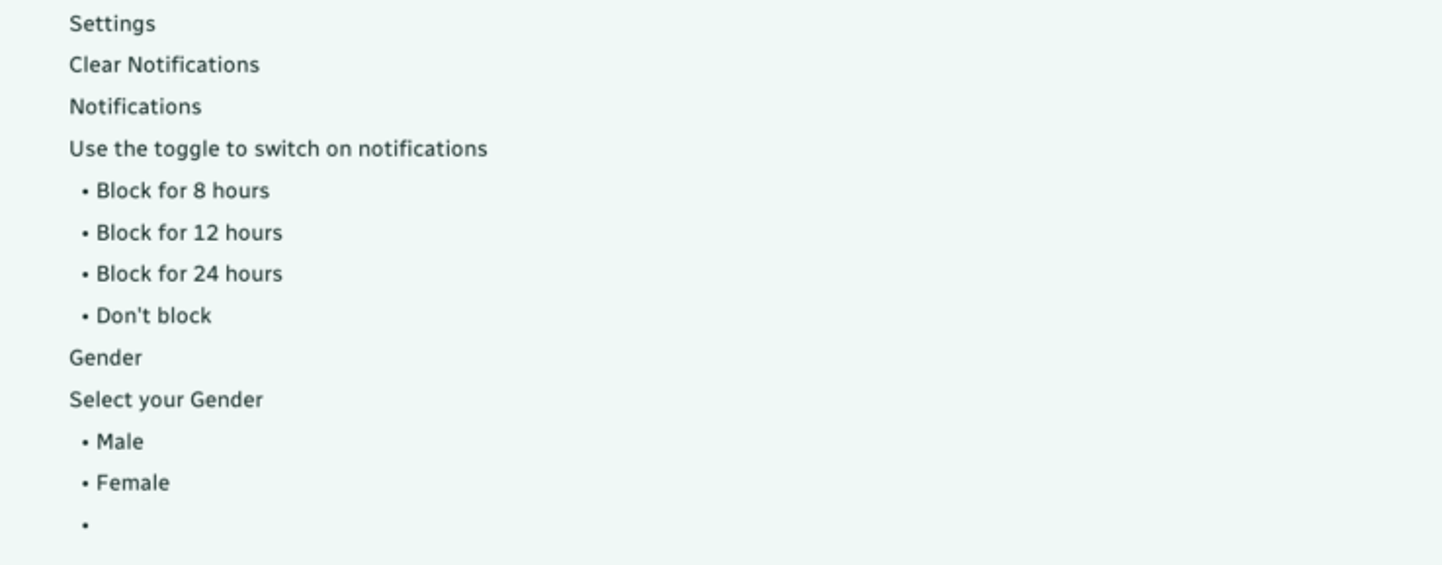Settings
Clear Notifications
Notifications
Use the toggle to switch on notifications
  • Block for 8 hours
  • Block for 12 hours
  • Block for 24 hours
  • Don't block
Gender
Select your Gender
  • Male
  • Female
  •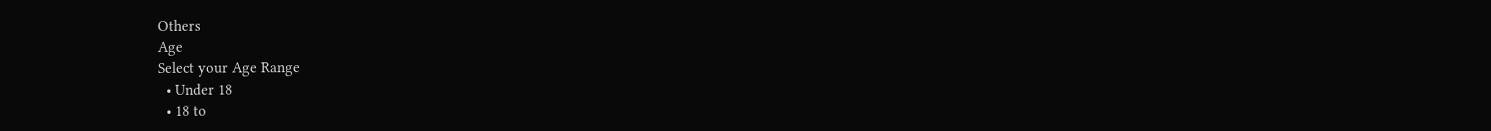Others
Age
Select your Age Range
  • Under 18
  • 18 to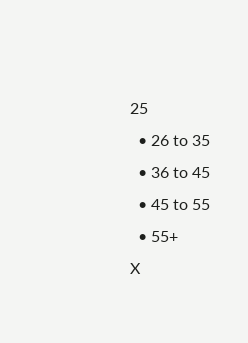25
  • 26 to 35
  • 36 to 45
  • 45 to 55
  • 55+
X